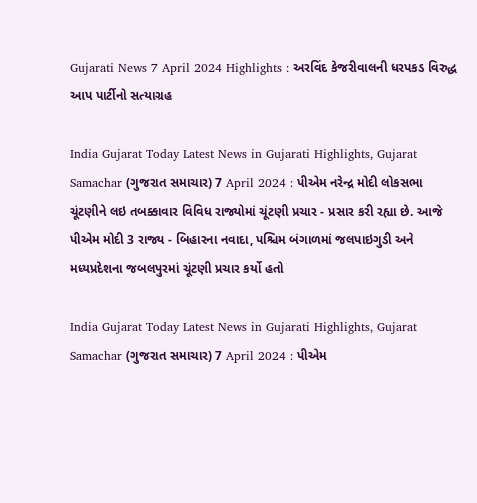Gujarati News 7 April 2024 Highlights : અરવિંદ કેજરીવાલની ધરપકડ વિરુદ્ધ આપ પાર્ટીનો સત્યાગ્રહ

India Gujarat Today Latest News in Gujarati Highlights, Gujarat Samachar (ગુજરાત સમાચાર) 7 April 2024 : પીએમ નરેન્દ્ર મોદી લોકસભા ચૂંટણીને લઇ તબક્કાવાર વિવિધ રાજ્યોમાં ચૂંટણી પ્રચાર - પ્રસાર કરી રહ્યા છે. આજે પીએમ મોદી 3 રાજ્ય - બિહારના નવાદા, પશ્ચિમ બંગાળમાં જલપાઇગુડી અને મધ્યપ્રદેશના જબલપુરમાં ચૂંટણી પ્રચાર કર્યો હતો

India Gujarat Today Latest News in Gujarati Highlights, Gujarat Samachar (ગુજરાત સમાચાર) 7 April 2024 : પીએમ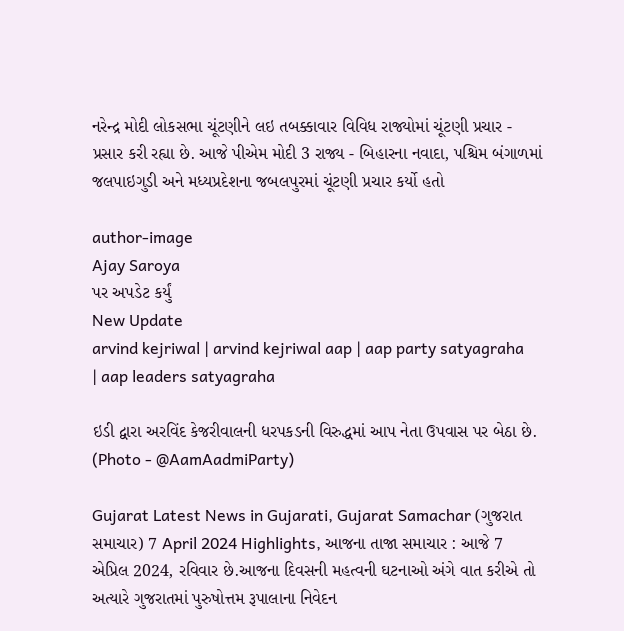નરેન્દ્ર મોદી લોકસભા ચૂંટણીને લઇ તબક્કાવાર વિવિધ રાજ્યોમાં ચૂંટણી પ્રચાર - પ્રસાર કરી રહ્યા છે. આજે પીએમ મોદી 3 રાજ્ય - બિહારના નવાદા, પશ્ચિમ બંગાળમાં જલપાઇગુડી અને મધ્યપ્રદેશના જબલપુરમાં ચૂંટણી પ્રચાર કર્યો હતો

author-image
Ajay Saroya
પર અપડેટ કર્યું
New Update
arvind kejriwal | arvind kejriwal aap | aap party satyagraha | aap leaders satyagraha

ઇડી દ્વારા અરવિંદ કેજરીવાલની ધરપકડની વિરુદ્ધમાં આપ નેતા ઉપવાસ પર બેઠા છે. (Photo - @AamAadmiParty)

Gujarat Latest News in Gujarati, Gujarat Samachar (ગુજરાત સમાચાર) 7 April 2024 Highlights, આજના તાજા સમાચાર : આજે 7 એપ્રિલ 2024, રવિવાર છે.આજના દિવસની મહત્વની ઘટનાઓ અંગે વાત કરીએ તો અત્યારે ગુજરાતમાં પુરુષોત્તમ રૂપાલાના નિવેદન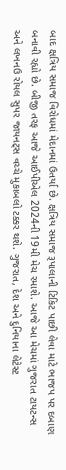બાદ ક્ષત્રિય સમાજ વિરોધમાં મેદાનમાં ઉતર્યા છે. ક્ષત્રિય સમાજ રૂપાલાની ટિકિટ પાછી લેવા માટે ભાજપ પર દબાણ બનાવી રહ્યો છે. બીજી તરફ આજે આઈપીએલ 2024ની 19મી મેચ રમાશે. આજે આ મેચમાં ગુજરાત ટાયટન્સ અને લખનઉ રોયલ સુપર જાયનટ્સ વચ્ચે મુકાબલો ટક્કર થશે. ગુજરાત, દેશ અને દુનિયાના લેટેસ્ટ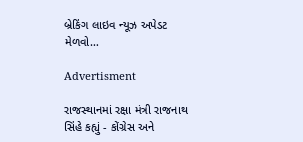બ્રેકિંગ લાઇવ ન્યૂઝ અપેડટ મેળવો…

Advertisment

રાજસ્થાનમાં રક્ષા મંત્રી રાજનાથ સિંહે કહ્યું - કોંગ્રેસ અને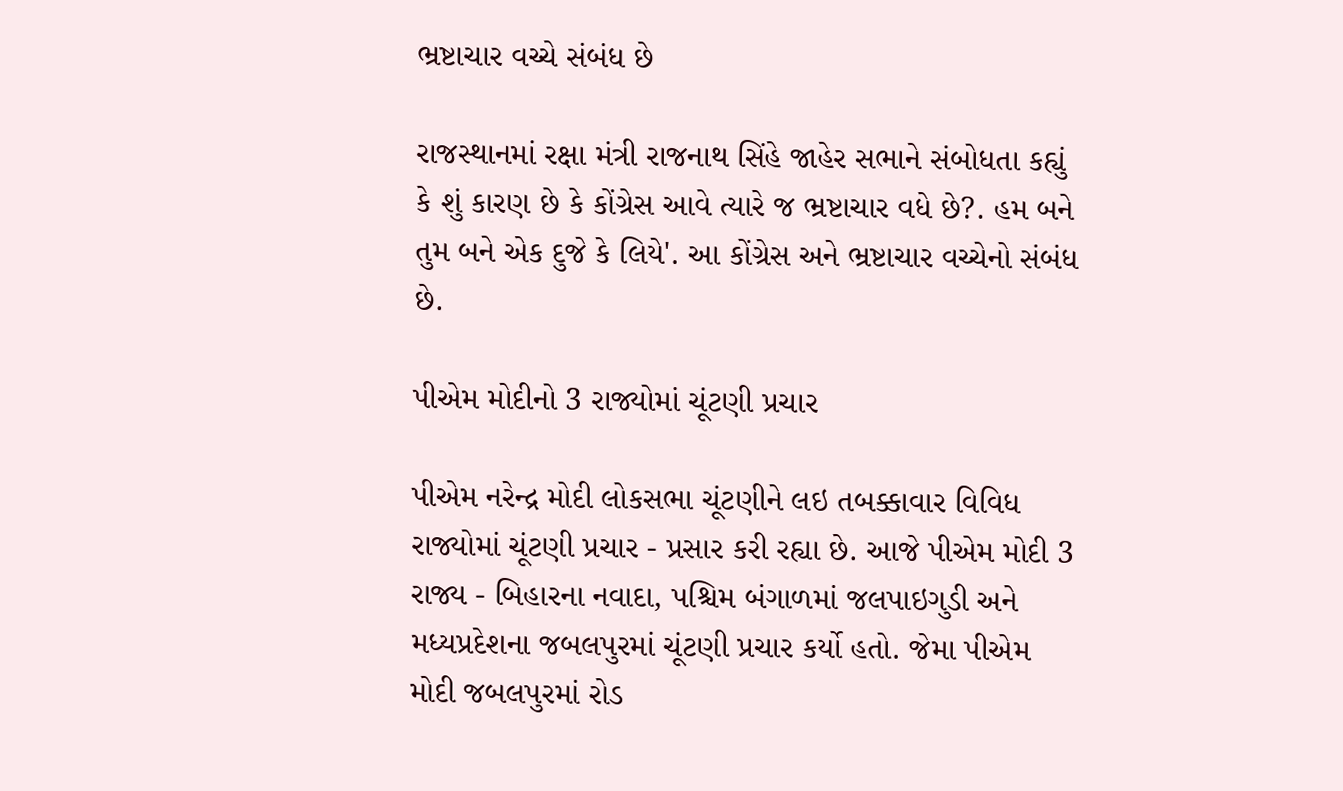ભ્રષ્ટાચાર વચ્ચે સંબંધ છે

રાજસ્થાનમાં રક્ષા મંત્રી રાજનાથ સિંહે જાહેર સભાને સંબોધતા કહ્યું કે શું કારણ છે કે કોંગ્રેસ આવે ત્યારે જ ભ્રષ્ટાચાર વધે છે?. હમ બને તુમ બને એક દુજે કે લિયે'. આ કોંગ્રેસ અને ભ્રષ્ટાચાર વચ્ચેનો સંબંધ છે.

પીએમ મોદીનો 3 રાજ્યોમાં ચૂંટણી પ્રચાર

પીએમ નરેન્દ્ર મોદી લોકસભા ચૂંટણીને લઇ તબક્કાવાર વિવિધ રાજ્યોમાં ચૂંટણી પ્રચાર - પ્રસાર કરી રહ્યા છે. આજે પીએમ મોદી 3 રાજ્ય - બિહારના નવાદા, પશ્ચિમ બંગાળમાં જલપાઇગુડી અને મધ્યપ્રદેશના જબલપુરમાં ચૂંટણી પ્રચાર કર્યો હતો. જેમા પીએમ મોદી જબલપુરમાં રોડ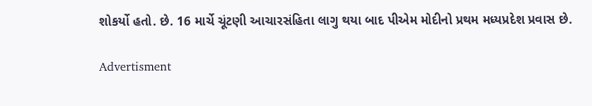શોકર્યો હતો. છે. 16 માર્ચે ચૂંટણી આચારસંહિતા લાગુ થયા બાદ પીએમ મોદીનો પ્રથમ મધ્યપ્રદેશ પ્રવાસ છે.

Advertisment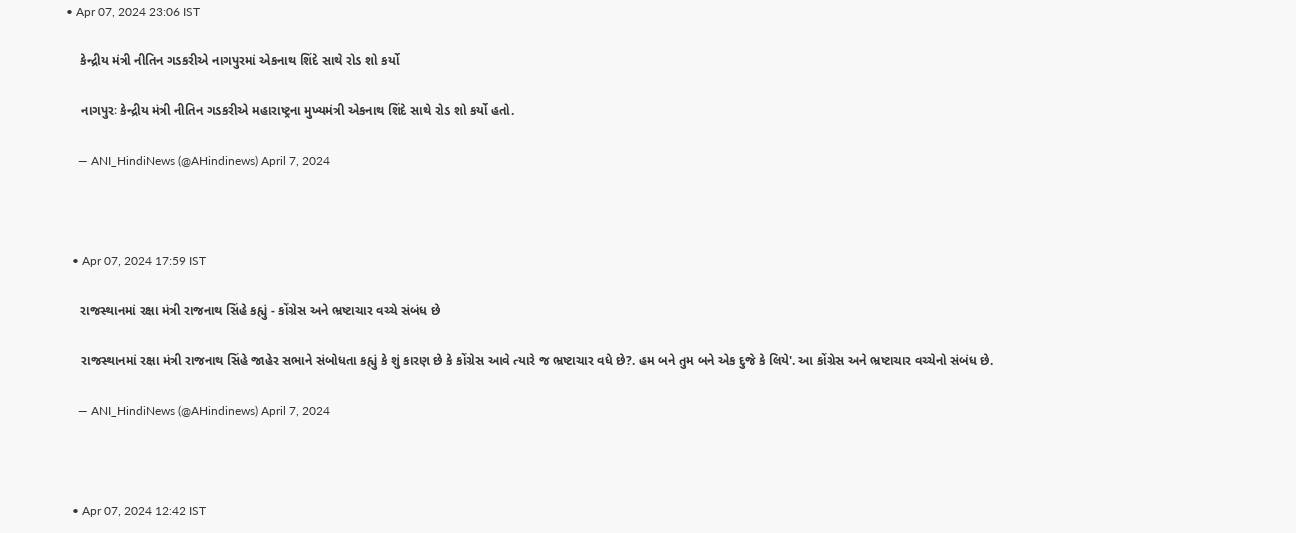• Apr 07, 2024 23:06 IST

    કેન્દ્રીય મંત્રી નીતિન ગડકરીએ નાગપુરમાં એકનાથ શિંદે સાથે રોડ શો કર્યો

    નાગપુરઃ કેન્દ્રીય મંત્રી નીતિન ગડકરીએ મહારાષ્ટ્રના મુખ્યમંત્રી એકનાથ શિંદે સાથે રોડ શો કર્યો હતો.

    — ANI_HindiNews (@AHindinews) April 7, 2024



  • Apr 07, 2024 17:59 IST

    રાજસ્થાનમાં રક્ષા મંત્રી રાજનાથ સિંહે કહ્યું - કોંગ્રેસ અને ભ્રષ્ટાચાર વચ્ચે સંબંધ છે

    રાજસ્થાનમાં રક્ષા મંત્રી રાજનાથ સિંહે જાહેર સભાને સંબોધતા કહ્યું કે શું કારણ છે કે કોંગ્રેસ આવે ત્યારે જ ભ્રષ્ટાચાર વધે છે?. હમ બને તુમ બને એક દુજે કે લિયે'. આ કોંગ્રેસ અને ભ્રષ્ટાચાર વચ્ચેનો સંબંધ છે.

    — ANI_HindiNews (@AHindinews) April 7, 2024



  • Apr 07, 2024 12:42 IST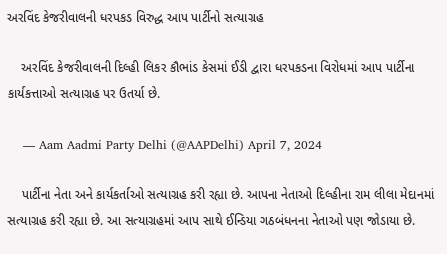અરવિંદ કેજરીવાલની ધરપકડ વિરુદ્ધ આપ પાર્ટીનો સત્યાગ્રહ

    અરવિંદ કેજરીવાલની દિલ્હી લિકર કૌભાંડ કેસમાં ઈડી દ્વારા ધરપકડના વિરોધમાં આપ પાર્ટીના કાર્યકત્તાઓ સત્યાગ્રહ પર ઉતર્યા છે.

    — Aam Aadmi Party Delhi (@AAPDelhi) April 7, 2024

    પાર્ટીના નેતા અને કાર્યકર્તાઓ સત્યાગ્રહ કરી રહ્યા છે. આપના નેતાઓ દિલ્હીના રામ લીલા મેદાનમાં સત્યાગ્રહ કરી રહ્યા છે. આ સત્યાગ્રહમાં આપ સાથે ઈન્ડિયા ગઠબંધનના નેતાઓ પણ જોડાયા છે.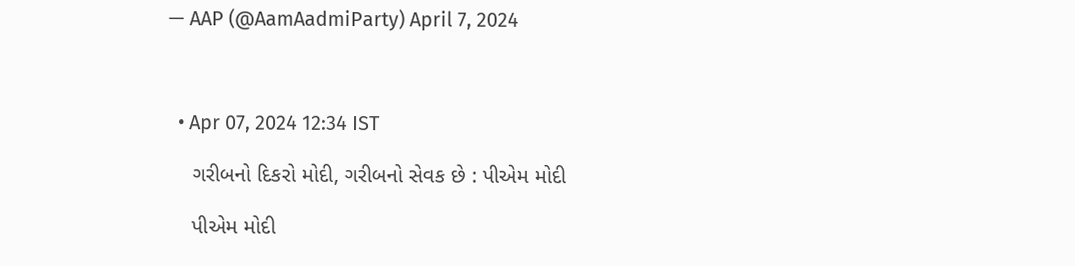— AAP (@AamAadmiParty) April 7, 2024



  • Apr 07, 2024 12:34 IST

    ગરીબનો દિકરો મોદી, ગરીબનો સેવક છે : પીએમ મોદી

    પીએમ મોદી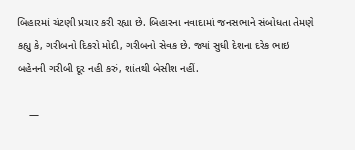બિહારમાં ચંટણી પ્રચાર કરી રહ્યા છે. બિહારના નવાદામાં જનસભાને સંબોધતા તેમણે કહ્યુ કે, ગરીબનો દિકરો મોદી, ગરીબનો સેવક છે. જ્યાં સુધી દેશના દરેક ભાઇ બહેનની ગરીબી દૂર નહી કરું, શાંતથી બેસીશ નહીં.

    —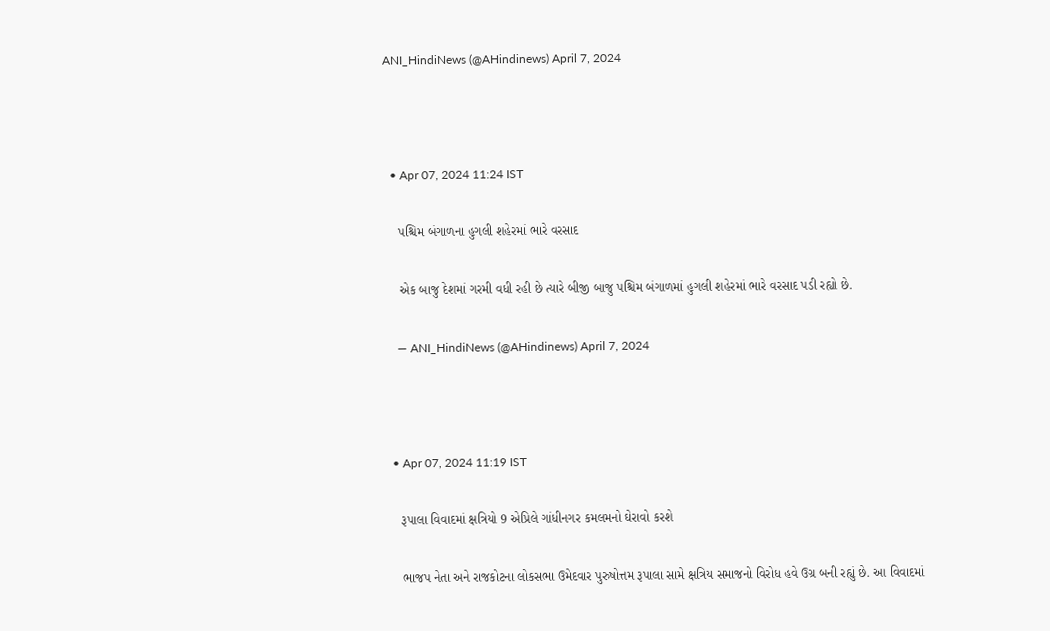ANI_HindiNews (@AHindinews) April 7, 2024



  • Apr 07, 2024 11:24 IST

    પશ્ચિમ બંગાળના હુગલી શહેરમાં ભારે વરસાદ

    એક બાજુ દેશમાં ગરમી વધી રહી છે ત્યારે બીજી બાજુ પશ્ચિમ બંગાળમાં હુગલી શહેરમાં ભારે વરસાદ પડી રહ્યો છે.

    — ANI_HindiNews (@AHindinews) April 7, 2024



  • Apr 07, 2024 11:19 IST

    રૂપાલા વિવાદમાં ક્ષત્રિયો 9 એપ્રિલે ગાંધીનગર કમલમનો ઘેરાવો કરશે

    ભાજપ નેતા અને રાજકોટના લોકસભા ઉમેદવાર પુરુષોત્તમ રૂપાલા સામે ક્ષત્રિય સમાજનો વિરોધ હવે ઉગ્ર બની રહ્યું છે. આ વિવાદમાં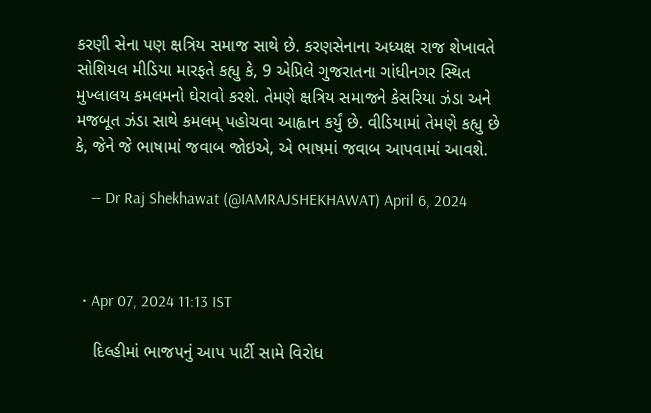કરણી સેના પણ ક્ષત્રિય સમાજ સાથે છે. કરણસેનાના અધ્યક્ષ રાજ શેખાવતે સોશિયલ મીડિયા મારફતે કહ્યુ કે, 9 એપ્રિલે ગુજરાતના ગાંધીનગર સ્થિત મુખ્લાલય કમલમનો ઘેરાવો કરશે. તેમણે ક્ષત્રિય સમાજને કેસરિયા ઝંડા અને મજબૂત ઝંડા સાથે કમલમ્ પહોચવા આહ્વાન કર્યું છે. વીડિયામાં તેમણે કહ્યુ છે કે, જેને જે ભાષામાં જવાબ જોઇએ, એ ભાષમાં જવાબ આપવામાં આવશે.

    — Dr Raj Shekhawat (@IAMRAJSHEKHAWAT) April 6, 2024



  • Apr 07, 2024 11:13 IST

    દિલ્હીમાં ભાજપનું આપ પાર્ટી સામે વિરોધ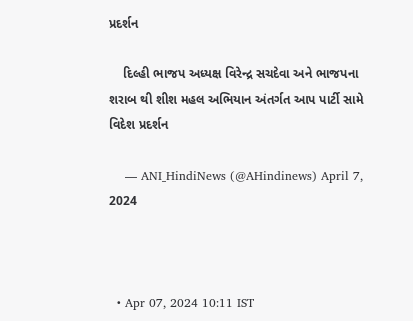પ્રદર્શન

    દિલ્હી ભાજપ અધ્યક્ષ વિરેન્દ્ર સચદેવા અને ભાજપના શરાબ થી શીશ મહલ અભિયાન અંતર્ગત આપ પાર્ટી સામે વિદેશ પ્રદર્શન

    — ANI_HindiNews (@AHindinews) April 7, 2024



  • Apr 07, 2024 10:11 IST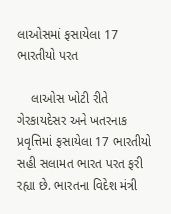લાઓસમાં ફસાયેલા 17 ભારતીયો પરત

    લાઓસ ખોટી રીતે ગેરકાયદેસર અને ખતરનાક પ્રવૃત્તિમાં ફસાયેલા 17 ભારતીયો સહી સલામત ભારત પરત ફરી રહ્યા છે. ભારતના વિદેશ મંત્રી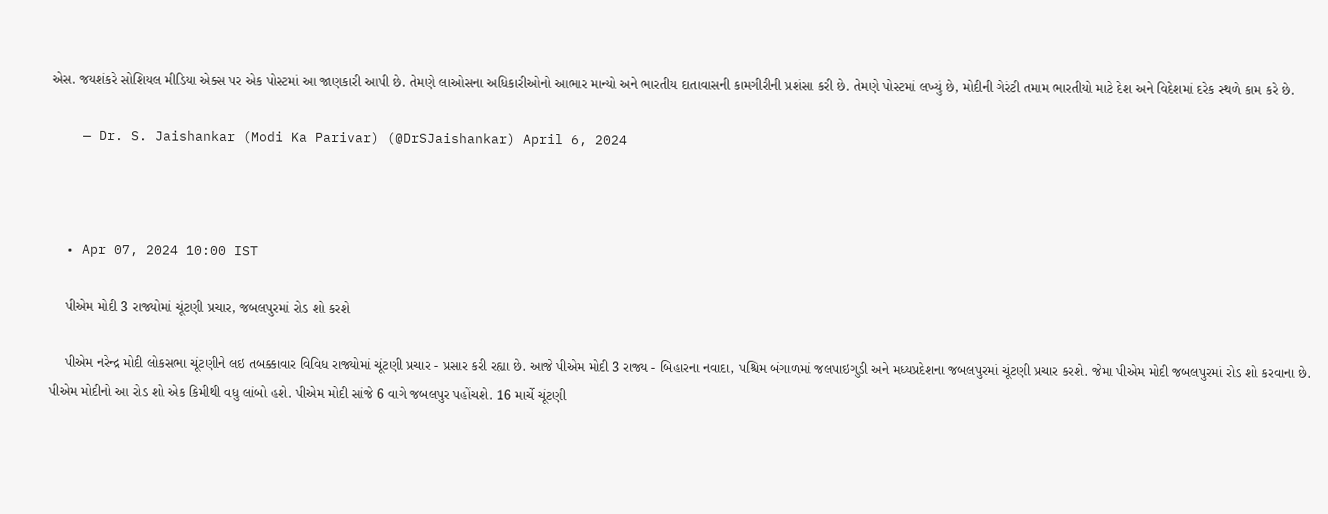એસ. જયશંકરે સોશિયલ મીડિયા એક્સ પર એક પોસ્ટમાં આ જાણકારી આપી છે. તેમણે લાઓસના અધિકારીઓનો આભાર માન્યો અને ભારતીય દાતાવાસની કામગીરીની પ્રશંસા કરી છે. તેમણે પોસ્ટમાં લખ્યું છે, મોદીની ગેરંટી તમામ ભારતીયો માટે દેશ અને વિદેશમાં દરેક સ્થળે કામ કરે છે.

    — Dr. S. Jaishankar (Modi Ka Parivar) (@DrSJaishankar) April 6, 2024



  • Apr 07, 2024 10:00 IST

    પીએમ મોદી 3 રાજ્યોમાં ચૂંટણી પ્રચાર, જબલપુરમાં રોડ શો કરશે

    પીએમ નરેન્દ્ર મોદી લોકસભા ચૂંટણીને લઇ તબક્કાવાર વિવિધ રાજ્યોમાં ચૂંટણી પ્રચાર - પ્રસાર કરી રહ્યા છે. આજે પીએમ મોદી 3 રાજ્ય - બિહારના નવાદા, પશ્ચિમ બંગાળમાં જલપાઇગુડી અને મધ્યપ્રદેશના જબલપુરમાં ચૂંટણી પ્રચાર કરશે. જેમા પીએમ મોદી જબલપુરમાં રોડ શો કરવાના છે. પીએમ મોદીનો આ રોડ શો એક કિમીથી વધુ લાંબો હશે. પીએમ મોદી સાંજે 6 વાગે જબલપુર પહોંચશે. 16 માર્ચે ચૂંટણી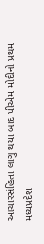આચારસંહિતા લાગુ થયા બાદ પીએમ મોદીનો પ્રથમ મધ્યપ્રદેશ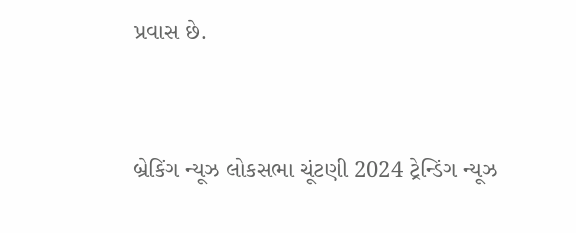પ્રવાસ છે.



બ્રેકિંગ ન્યૂઝ લોકસભા ચૂંટણી 2024 ટ્રેન્ડિંગ ન્યૂઝ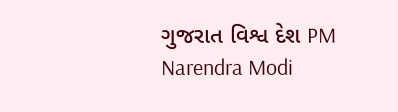ગુજરાત વિશ્વ દેશ PM Narendra Modi